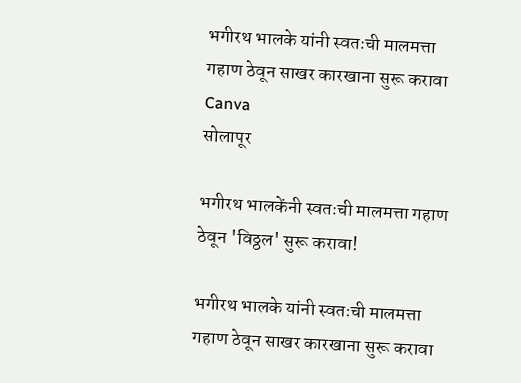भगीरथ भालके यांनी स्वतःची मालमत्ता गहाण ठेवून साखर कारखाना सुरू करावा Canva
सोलापूर

भगीरथ भालकेंनी स्वतःची मालमत्ता गहाण ठेवून 'विठ्ठल' सुरू करावा!

भगीरथ भालके यांनी स्वतःची मालमत्ता गहाण ठेवून साखर कारखाना सुरू करावा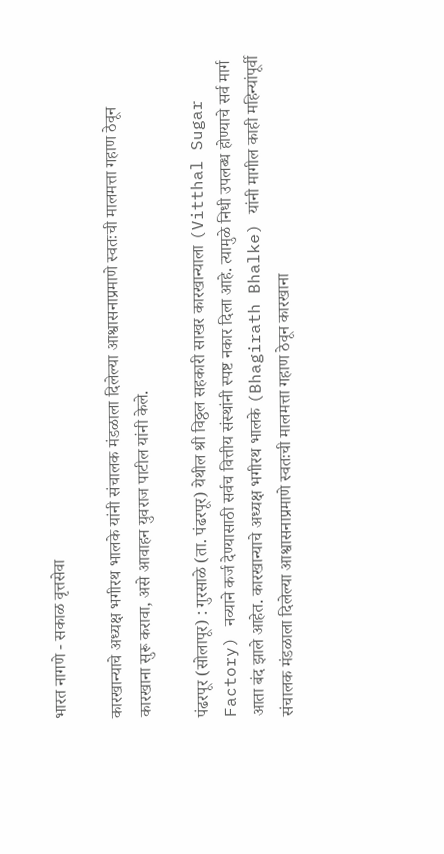भारत नागणे - सकाळ वृत्तसेवा

कारखान्याचे अध्यक्ष भगीरथ भालके यांनी संचालक मंडळाला दिलेल्या आश्वासनाप्रमाणे स्वतःची मालमत्ता गहाण ठेवून कारखाना सुरू करावा, असे आवाहन युवराज पाटील यांनी केले.

पंढरपूर (सोलापूर) : गुरसाळे (ता. पंढरपूर) येथील श्री विठ्ठल सहकारी साखर कारखान्याला (Vitthal Sugar Factory) नव्याने कर्ज देण्यासाठी सर्वच वित्तीय संस्थांनी स्पष्ट नकार दिला आहे. त्यामुळे निधी उपलब्ध होण्याचे सर्व मार्ग आता बंद झाले आहेत. कारखान्याचे अध्यक्ष भगीरथ भालके (Bhagirath Bhalke) यांनी मागील काही महिन्यांपूर्वी संचालक मंडळाला दिलेल्या आश्वासनाप्रमाणे स्वतःची मालमत्ता गहाण ठेवून कारखाना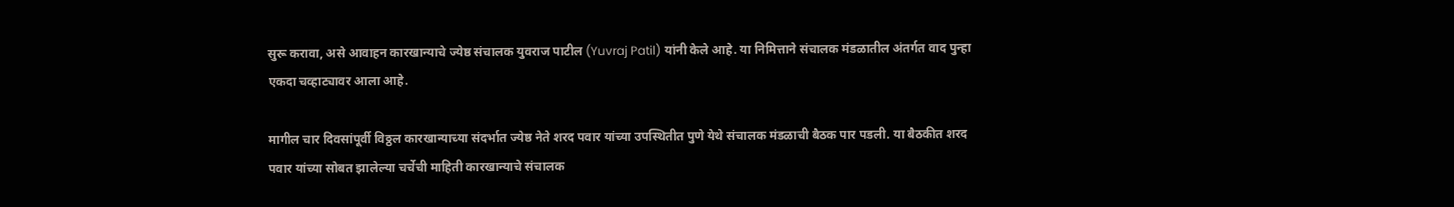सुरू करावा, असे आवाहन कारखान्याचे ज्येष्ठ संचालक युवराज पाटील (Yuvraj Patil) यांनी केले आहे. या निमित्ताने संचालक मंडळातील अंतर्गत वाद पुन्हा एकदा चव्हाट्यावर आला आहे.

मागील चार दिवसांपूर्वी विठ्ठल कारखान्याच्या संदर्भात ज्येष्ठ नेते शरद पवार यांच्या उपस्थितीत पुणे येथे संचालक मंडळाची बैठक पार पडली. या बैठकीत शरद पवार यांच्या सोबत झालेल्या चर्चेची माहिती कारखान्याचे संचालक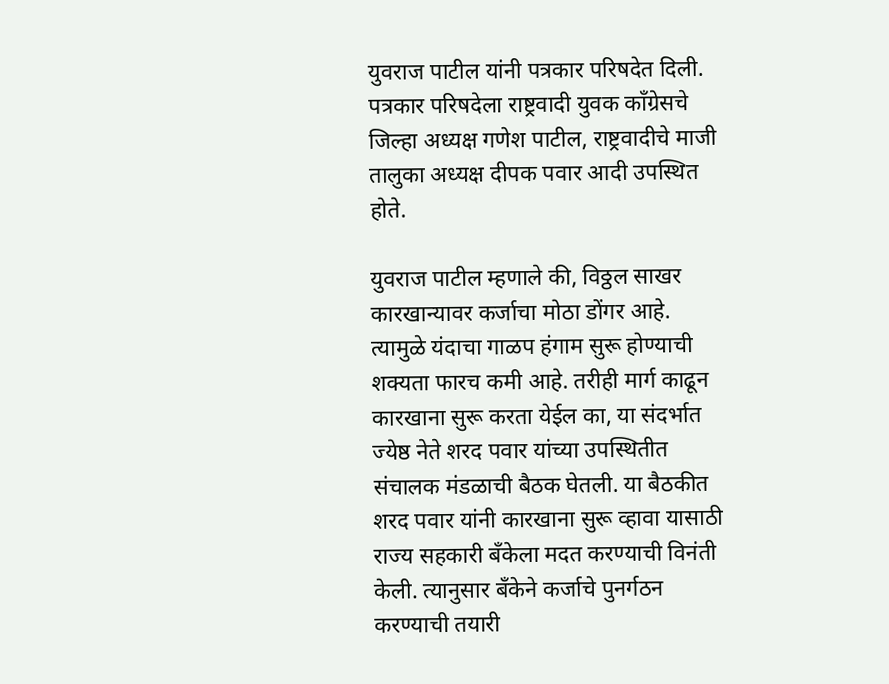युवराज पाटील यांनी पत्रकार परिषदेत दिली. पत्रकार परिषदेला राष्ट्रवादी युवक कॉंग्रेसचे जिल्हा अध्यक्ष गणेश पाटील, राष्ट्रवादीचे माजी तालुका अध्यक्ष दीपक पवार आदी उपस्थित होते.

युवराज पाटील म्हणाले की, विठ्ठल साखर कारखान्यावर कर्जाचा मोठा डोंगर आहे. त्यामुळे यंदाचा गाळप हंगाम सुरू होण्याची शक्‍यता फारच कमी आहे. तरीही मार्ग काढून कारखाना सुरू करता येईल का, या संदर्भात ज्येष्ठ नेते शरद पवार यांच्या उपस्थितीत संचालक मंडळाची बैठक घेतली. या बैठकीत शरद पवार यांनी कारखाना सुरू व्हावा यासाठी राज्य सहकारी बॅंकेला मदत करण्याची विनंती केली. त्यानुसार बॅंकेने कर्जाचे पुनर्गठन करण्याची तयारी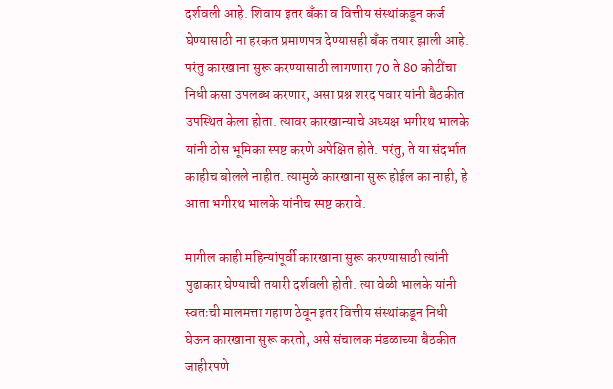दर्शवली आहे. शिवाय इतर बॅंका व वित्तीय संस्थांकडून कर्ज घेण्यासाठी ना हरकत प्रमाणपत्र देण्यासही बॅंक तयार झाली आहे. परंतु कारखाना सुरू करण्यासाठी लागणारा 70 ते 80 कोटींचा निधी कसा उपलब्ध करणार, असा प्रश्न शरद पवार यांनी बैठकीत उपस्थित केला होता. त्यावर कारखान्याचे अध्यक्ष भगीरथ भालके यांनी ठोस भूमिका स्पष्ट करणे अपेक्षित होते. परंतु, ते या संदर्भात काहीच बोलले नाहीत. त्यामुळे कारखाना सुरू होईल का नाही, हे आता भगीरथ भालके यांनीच स्पष्ट करावे.

मागील काही महिन्यांपूर्वी कारखाना सुरू करण्यासाठी त्यांनी पुढाकार घेण्याची तयारी दर्शवली होती. त्या वेळी भालके यांनी स्वतःची मालमत्ता गहाण ठेवून इतर वित्तीय संस्थांकडून निधी घेऊन कारखाना सुरू करतो, असे संचालक मंडळाच्या बैठकीत जाहीरपणे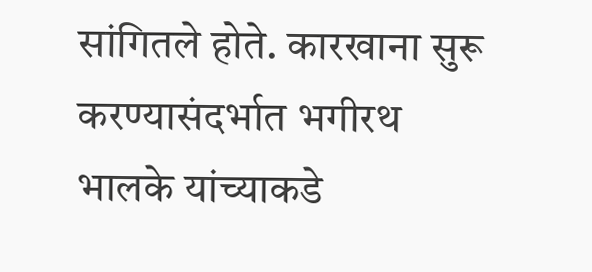सांगितले होते. कारखाना सुरू करण्यासंदर्भात भगीरथ भालके यांच्याकडे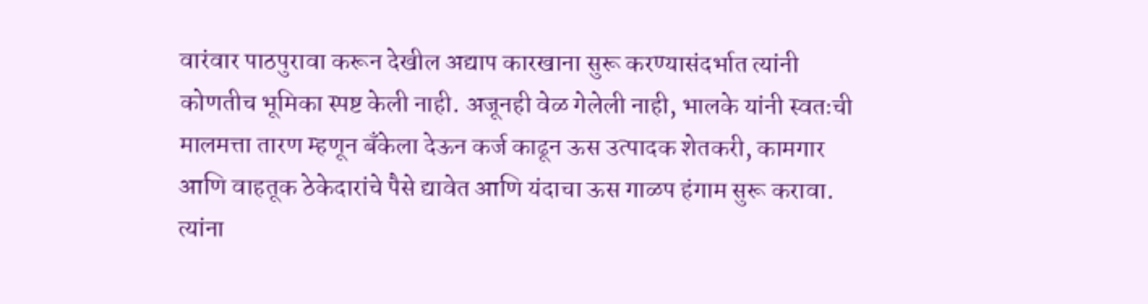वारंवार पाठपुरावा करून देखील अद्याप कारखाना सुरू करण्यासंदर्भात त्यांनी कोणतीच भूमिका स्पष्ट केली नाही. अजूनही वेळ गेलेली नाही, भालके यांनी स्वतःची मालमत्ता तारण म्हणून बॅंकेला देऊन कर्ज काढून ऊस उत्पादक शेतकरी, कामगार आणि वाहतूक ठेकेदारांचे पैसे द्यावेत आणि यंदाचा ऊस गाळप हंगाम सुरू करावा. त्यांना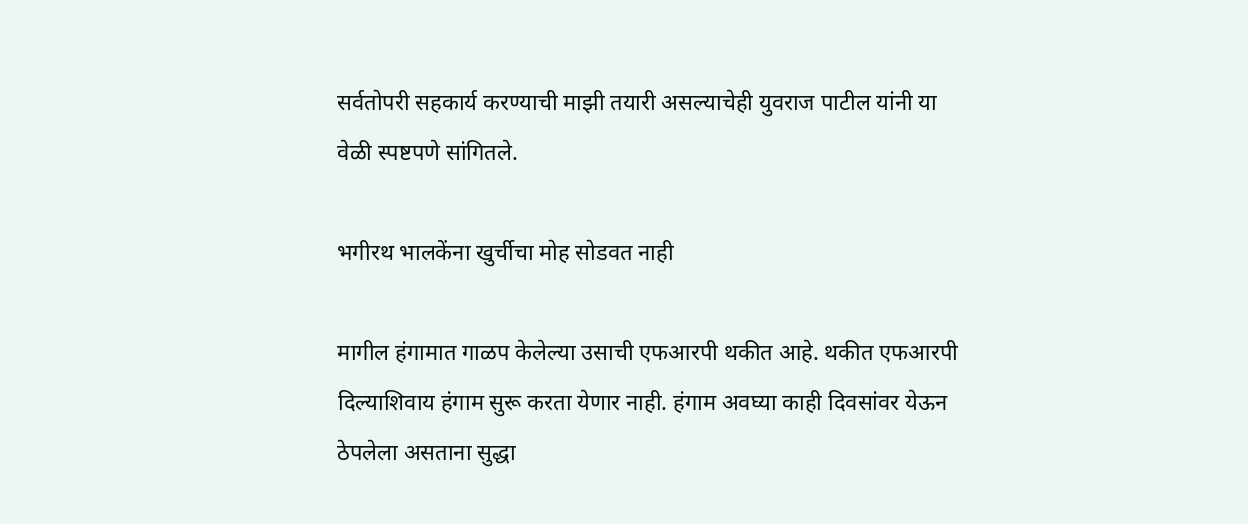सर्वतोपरी सहकार्य करण्याची माझी तयारी असल्याचेही युवराज पाटील यांनी या वेळी स्पष्टपणे सांगितले.

भगीरथ भालकेंना खुर्चीचा मोह सोडवत नाही

मागील हंगामात गाळप केलेल्या उसाची एफआरपी थकीत आहे. थकीत एफआरपी दिल्याशिवाय हंगाम सुरू करता येणार नाही. हंगाम अवघ्या काही दिवसांवर येऊन ठेपलेला असताना सुद्धा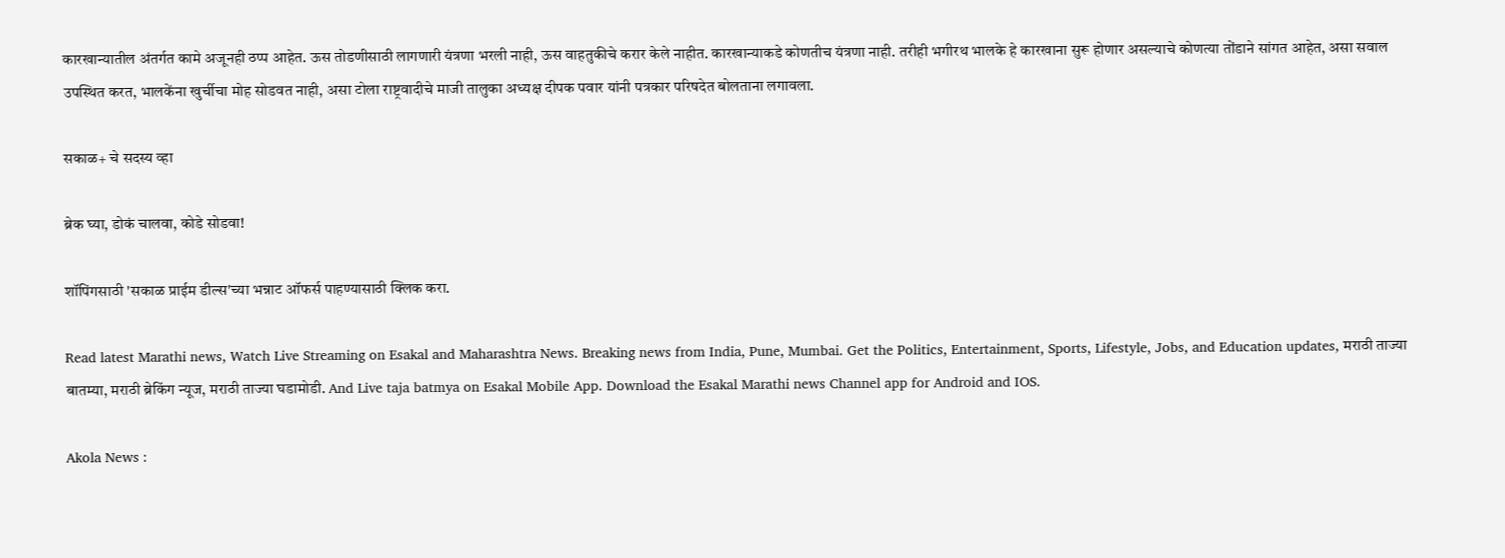कारखान्यातील अंतर्गत कामे अजूनही ठप्प आहेत. ऊस तोडणीसाठी लागणारी यंत्रणा भरली नाही, ऊस वाहतुकीचे करार केले नाहीत. कारखान्याकडे कोणतीच यंत्रणा नाही. तरीही भगीरथ भालके हे कारखाना सुरू होणार असल्याचे कोणत्या तोंडाने सांगत आहेत, असा सवाल उपस्थित करत, भालकेंना खुर्चीचा मोह सोडवत नाही, असा टोला राष्ट्रवादीचे माजी तालुका अध्यक्ष दीपक पवार यांनी पत्रकार परिषदेत बोलताना लगावला.

सकाळ+ चे सदस्य व्हा

ब्रेक घ्या, डोकं चालवा, कोडे सोडवा!

शॉपिंगसाठी 'सकाळ प्राईम डील्स'च्या भन्नाट ऑफर्स पाहण्यासाठी क्लिक करा.

Read latest Marathi news, Watch Live Streaming on Esakal and Maharashtra News. Breaking news from India, Pune, Mumbai. Get the Politics, Entertainment, Sports, Lifestyle, Jobs, and Education updates, मराठी ताज्या बातम्या, मराठी ब्रेकिंग न्यूज, मराठी ताज्या घडामोडी. And Live taja batmya on Esakal Mobile App. Download the Esakal Marathi news Channel app for Android and IOS.

Akola News :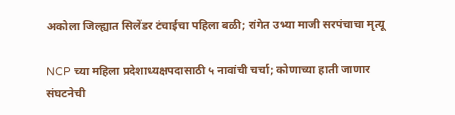अकोला जिल्ह्यात सिलेंडर टंचाईचा पहिला बळी; रांगेत उभ्या माजी सरपंचाचा मृत्यू

NCP च्या महिला प्रदेशाध्यक्षपदासाठी ५ नावांची चर्चा; कोणाच्या हाती जाणार संघटनेची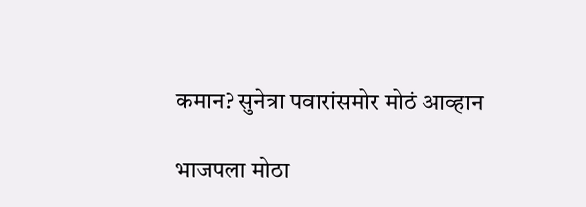कमान? सुनेत्रा पवारांसमोर मोठं आव्हान

भाजपला मोठा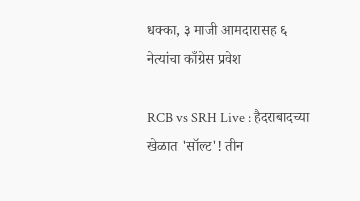धक्का, ३ माजी आमदारासह ६ नेत्यांचा काँग्रेस प्रवेश

RCB vs SRH Live : हैदराबादच्या खेळात 'सॉल्ट'! तीन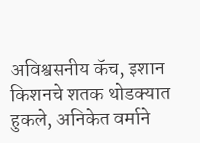अविश्वसनीय कॅच, इशान किशनचे शतक थोडक्यात हुकले, अनिकेत वर्माने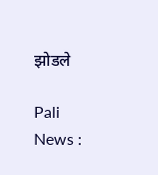झोडले

Pali News :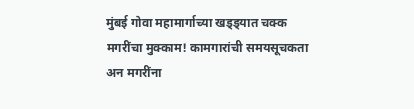मुंबई गोवा महामार्गाच्या खड्ड्यात चक्क मगरींचा मुक्काम! कामगारांची समयसूचकता अन मगरींना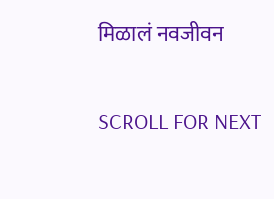मिळालं नवजीवन

SCROLL FOR NEXT